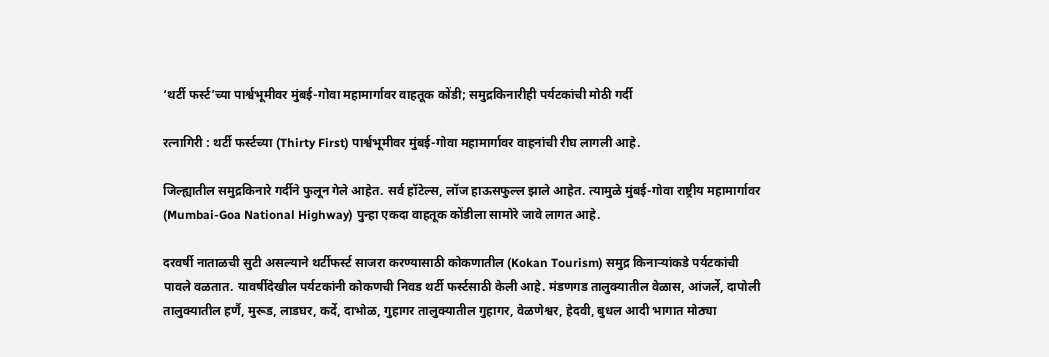‘थर्टी फर्स्ट’च्या पार्श्वभूमीवर मुंबई-गोवा महामार्गावर वाहतूक कोंडी; समुद्रकिनारीही पर्यटकांची मोठी गर्दी

रत्नागिरी : थर्टी फर्स्टच्या (Thirty First) पार्श्वभूमीवर मुंबई-गोवा महामार्गावर वाहनांची रीघ लागली आहे.

जिल्ह्यातील समुद्रकिनारे गर्दीने फुलून गेले आहेत. सर्व हॉटेल्स, लॉज हाऊसफुल्ल झाले आहेत. त्यामुळे मुंबई-गोवा राष्ट्रीय महामार्गावर (Mumbai-Goa National Highway) पुन्हा एकदा वाहतूक कोंडीला सामोरे जावे लागत आहे.

दरवर्षी नाताळची सुटी असल्याने थर्टीफर्स्ट साजरा करण्यासाठी कोकणातील (Kokan Tourism) समुद्र किनाऱ्यांकडे पर्यटकांची पावले वळतात. यावर्षीदेखील पर्यटकांनी कोकणची निवड थर्टी फर्स्टसाठी केली आहे. मंडणगड तालुक्यातील वेळास, आंजर्ले, दापोली तालुक्यातील हर्णै, मुरूड, लाडघर, कर्दे, दाभोळ, गुहागर तालुक्यातील गुहागर, वेळणेश्वर, हेदवी, बुधल आदी भागात मोठ्या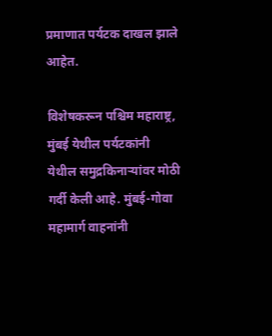प्रमाणात पर्यटक दाखल झाले आहेत.

विशेषकरून पश्चिम महाराष्ट्र, मुंबई येथील पर्यटकांनी येथील समुद्रकिनाऱ्यांवर मोठी गर्दी केली आहे. मुंबई-गोवा महामार्ग वाहनांनी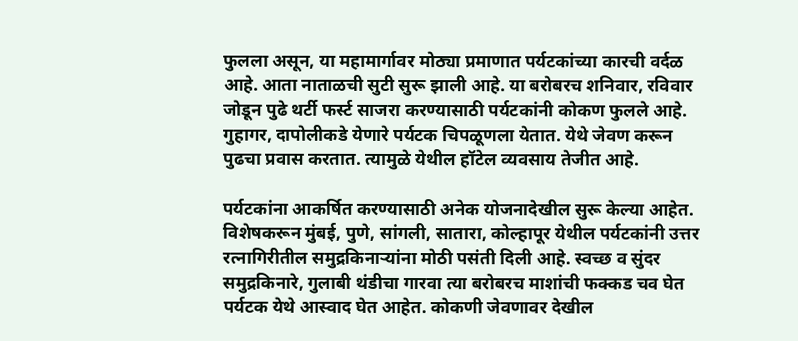फुलला असून, या महामार्गावर मोठ्या प्रमाणात पर्यटकांच्या कारची वर्दळ आहे. आता नाताळची सुटी सुरू झाली आहे. या बरोबरच शनिवार, रविवार जोडून पुढे थर्टी फर्स्ट साजरा करण्यासाठी पर्यटकांनी कोकण फुलले आहे. गुहागर, दापोलीकडे येणारे पर्यटक चिपळूणला येतात. येथे जेवण करून पुढचा प्रवास करतात. त्यामुळे येथील हॉटेल व्यवसाय तेजीत आहे.

पर्यटकांना आकर्षित करण्यासाठी अनेक योजनादेखील सुरू केल्या आहेत. विशेषकरून मुंबई, पुणे, सांगली, सातारा, कोल्हापूर येथील पर्यटकांनी उत्तर रत्नागिरीतील समुद्रकिनाऱ्यांना मोठी पसंती दिली आहे. स्वच्छ व सुंदर समुद्रकिनारे, गुलाबी थंडीचा गारवा त्या बरोबरच माशांची फक्कड चव घेत पर्यटक येथे आस्वाद घेत आहेत. कोकणी जेवणावर देखील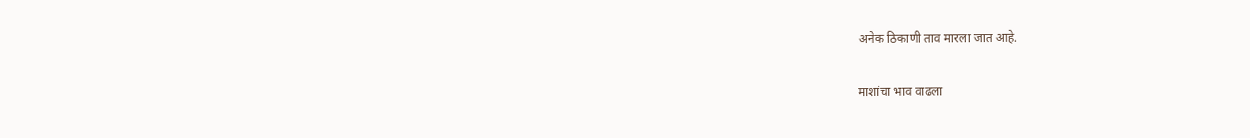अनेक ठिकाणी ताव मारला जात आहे.

माशांचा भाव वाढला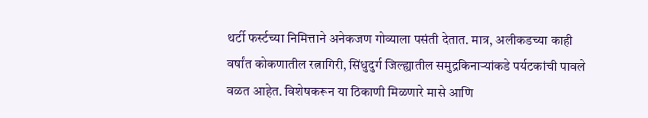थर्टी फर्स्टच्या निमित्ताने अनेकजण गोव्याला पसंती देतात. मात्र, अलीकडच्या काही वर्षांत कोकणातील रत्नागिरी, सिंधुदुर्ग जिल्ह्यातील समुद्रकिनाऱ्यांकडे पर्यटकांची पावले वळत आहेत. विशेषकरून या ठिकाणी मिळणारे मासे आणि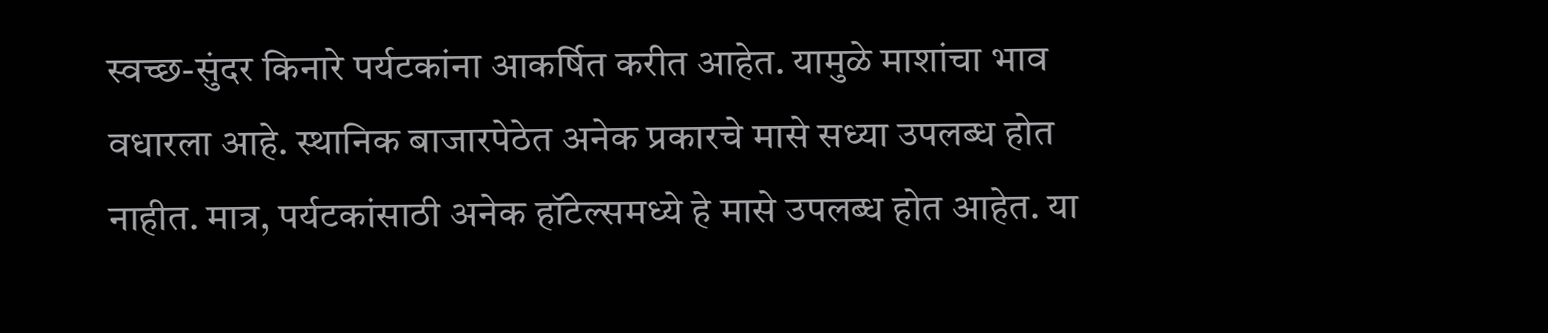स्वच्छ-सुंदर किनारे पर्यटकांना आकर्षित करीत आहेत. यामुळे माशांचा भाव वधारला आहे. स्थानिक बाजारपेठेत अनेक प्रकारचे मासे सध्या उपलब्ध होत नाहीत. मात्र, पर्यटकांसाठी अनेक हॉटेल्समध्ये हे मासे उपलब्ध होत आहेत. या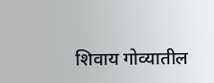शिवाय गोव्यातील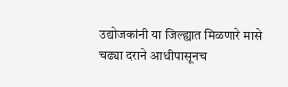उद्योजकांनी या जिल्ह्यात मिळणारे मासे चढ्या दराने आधीपासूनच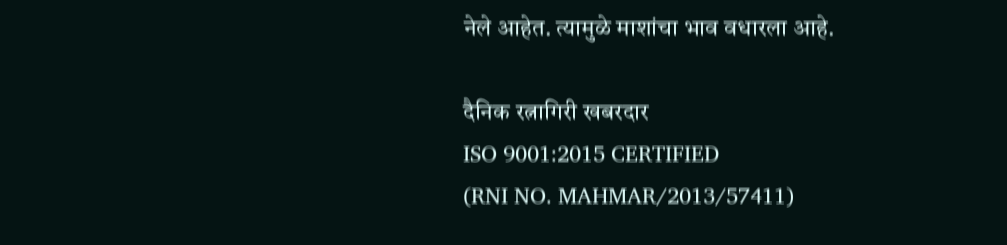नेले आहेत. त्यामुळे माशांचा भाव वधारला आहे.

दैनिक रत्नागिरी खबरदार
ISO 9001:2015 CERTIFIED
(RNI NO. MAHMAR/2013/57411)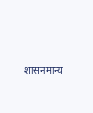शासनमान्य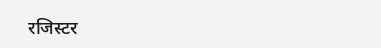रजिस्टर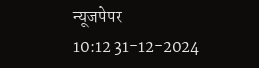न्यूजपेपर
10:12 31-12-2024